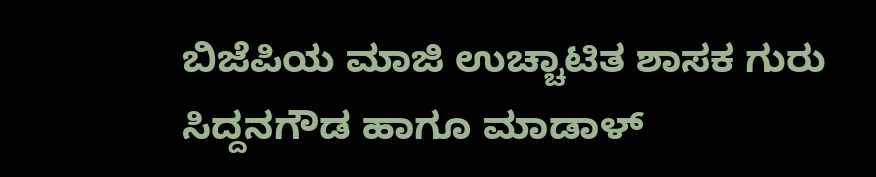ಬಿಜೆಪಿಯ ಮಾಜಿ ಉಚ್ಚಾಟಿತ ಶಾಸಕ ಗುರು ಸಿದ್ದನಗೌಡ ಹಾಗೂ ಮಾಡಾಳ್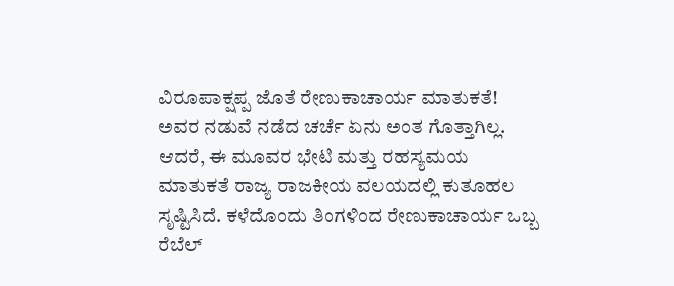ವಿರೂಪಾಕ್ಷಪ್ಪ ಜೊತೆ ರೇಣುಕಾಚಾರ್ಯ ಮಾತುಕತೆ!
ಅವರ ನಡುವೆ ನಡೆದ ಚರ್ಚೆ ಏನು ಅಂತ ಗೊತ್ತಾಗಿಲ್ಲ. ಆದರೆ, ಈ ಮೂವರ ಭೇಟಿ ಮತ್ತು ರಹಸ್ಯಮಯ ಮಾತುಕತೆ ರಾಜ್ಯ ರಾಜಕೀಯ ವಲಯದಲ್ಲಿ ಕುತೂಹಲ ಸೃಷ್ಟಿಸಿದೆ. ಕಳೆದೊಂದು ತಿಂಗಳಿಂದ ರೇಣುಕಾಚಾರ್ಯ ಒಬ್ಬ ರೆಬೆಲ್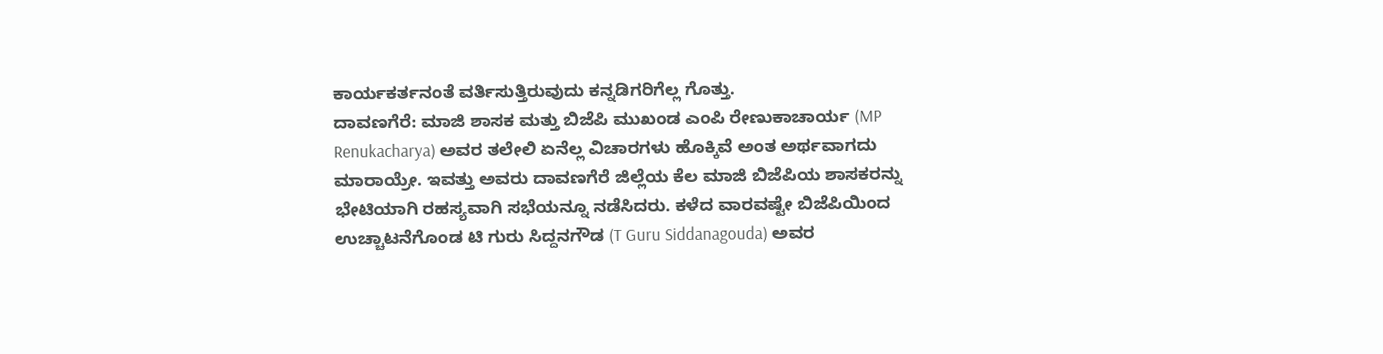ಕಾರ್ಯಕರ್ತನಂತೆ ವರ್ತಿಸುತ್ತಿರುವುದು ಕನ್ನಡಿಗರಿಗೆಲ್ಲ ಗೊತ್ತು.
ದಾವಣಗೆರೆ: ಮಾಜಿ ಶಾಸಕ ಮತ್ತು ಬಿಜೆಪಿ ಮುಖಂಡ ಎಂಪಿ ರೇಣುಕಾಚಾರ್ಯ (MP Renukacharya) ಅವರ ತಲೇಲಿ ಏನೆಲ್ಲ ವಿಚಾರಗಳು ಹೊಕ್ಕಿವೆ ಅಂತ ಅರ್ಥವಾಗದು ಮಾರಾಯ್ರೇ. ಇವತ್ತು ಅವರು ದಾವಣಗೆರೆ ಜಿಲ್ಲೆಯ ಕೆಲ ಮಾಜಿ ಬಿಜೆಪಿಯ ಶಾಸಕರನ್ನು ಭೇಟಿಯಾಗಿ ರಹಸ್ಯವಾಗಿ ಸಭೆಯನ್ನೂ ನಡೆಸಿದರು. ಕಳೆದ ವಾರವಷ್ಟೇ ಬಿಜೆಪಿಯಿಂದ ಉಚ್ಚಾಟನೆಗೊಂಡ ಟಿ ಗುರು ಸಿದ್ದನಗೌಡ (T Guru Siddanagouda) ಅವರ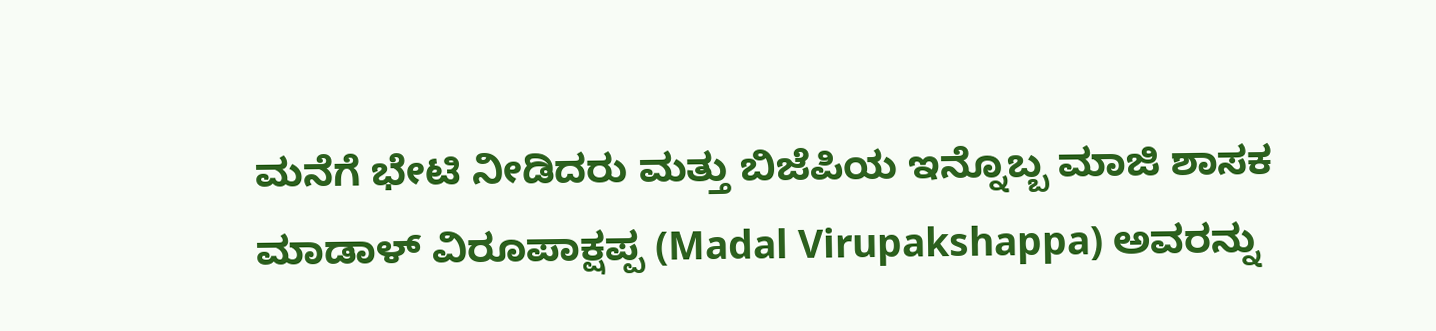ಮನೆಗೆ ಭೇಟಿ ನೀಡಿದರು ಮತ್ತು ಬಿಜೆಪಿಯ ಇನ್ನೊಬ್ಬ ಮಾಜಿ ಶಾಸಕ ಮಾಡಾಳ್ ವಿರೂಪಾಕ್ಷಪ್ಪ (Madal Virupakshappa) ಅವರನ್ನು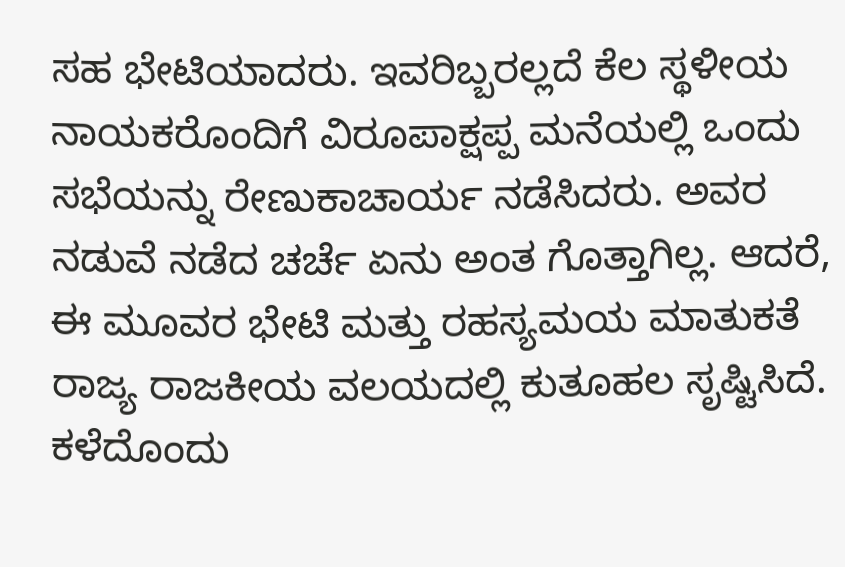ಸಹ ಭೇಟಿಯಾದರು. ಇವರಿಬ್ಬರಲ್ಲದೆ ಕೆಲ ಸ್ಥಳೀಯ ನಾಯಕರೊಂದಿಗೆ ವಿರೂಪಾಕ್ಷಪ್ಪ ಮನೆಯಲ್ಲಿ ಒಂದು ಸಭೆಯನ್ನು ರೇಣುಕಾಚಾರ್ಯ ನಡೆಸಿದರು. ಅವರ ನಡುವೆ ನಡೆದ ಚರ್ಚೆ ಏನು ಅಂತ ಗೊತ್ತಾಗಿಲ್ಲ. ಆದರೆ, ಈ ಮೂವರ ಭೇಟಿ ಮತ್ತು ರಹಸ್ಯಮಯ ಮಾತುಕತೆ ರಾಜ್ಯ ರಾಜಕೀಯ ವಲಯದಲ್ಲಿ ಕುತೂಹಲ ಸೃಷ್ಟಿಸಿದೆ. ಕಳೆದೊಂದು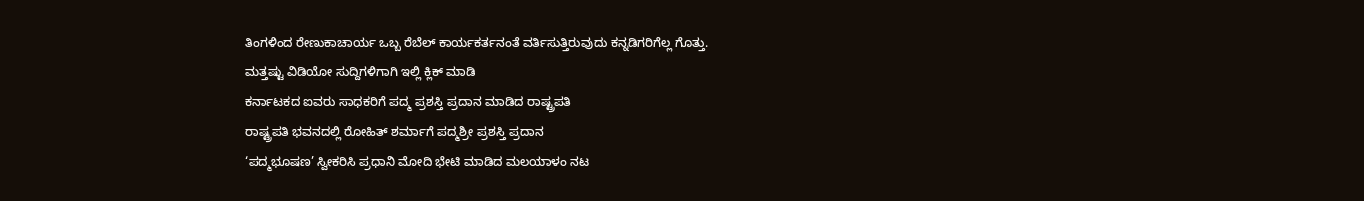ತಿಂಗಳಿಂದ ರೇಣುಕಾಚಾರ್ಯ ಒಬ್ಬ ರೆಬೆಲ್ ಕಾರ್ಯಕರ್ತನಂತೆ ವರ್ತಿಸುತ್ತಿರುವುದು ಕನ್ನಡಿಗರಿಗೆಲ್ಲ ಗೊತ್ತು.
ಮತ್ತಷ್ಟು ವಿಡಿಯೋ ಸುದ್ದಿಗಳಿಗಾಗಿ ಇಲ್ಲಿ ಕ್ಲಿಕ್ ಮಾಡಿ
ಕರ್ನಾಟಕದ ಐವರು ಸಾಧಕರಿಗೆ ಪದ್ಮ ಪ್ರಶಸ್ತಿ ಪ್ರದಾನ ಮಾಡಿದ ರಾಷ್ಟ್ರಪತಿ
ರಾಷ್ಟ್ರಪತಿ ಭವನದಲ್ಲಿ ರೋಹಿತ್ ಶರ್ಮಾಗೆ ಪದ್ಮಶ್ರೀ ಪ್ರಶಸ್ತಿ ಪ್ರದಾನ
‘ಪದ್ಮಭೂಷಣ’ ಸ್ವೀಕರಿಸಿ ಪ್ರಧಾನಿ ಮೋದಿ ಭೇಟಿ ಮಾಡಿದ ಮಲಯಾಳಂ ನಟ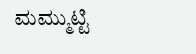ಮಮ್ಮುಟ್ಟಿ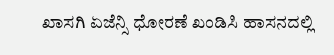ಖಾಸಗಿ ಏಜೆನ್ಸಿ ಧೋರಣೆ ಖಂಡಿಸಿ ಹಾಸನದಲ್ಲಿ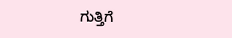ಗುತ್ತಿಗೆ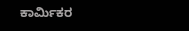ಕಾರ್ಮಿಕರ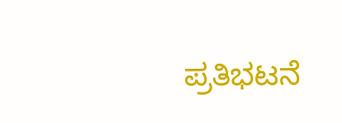ಪ್ರತಿಭಟನೆ